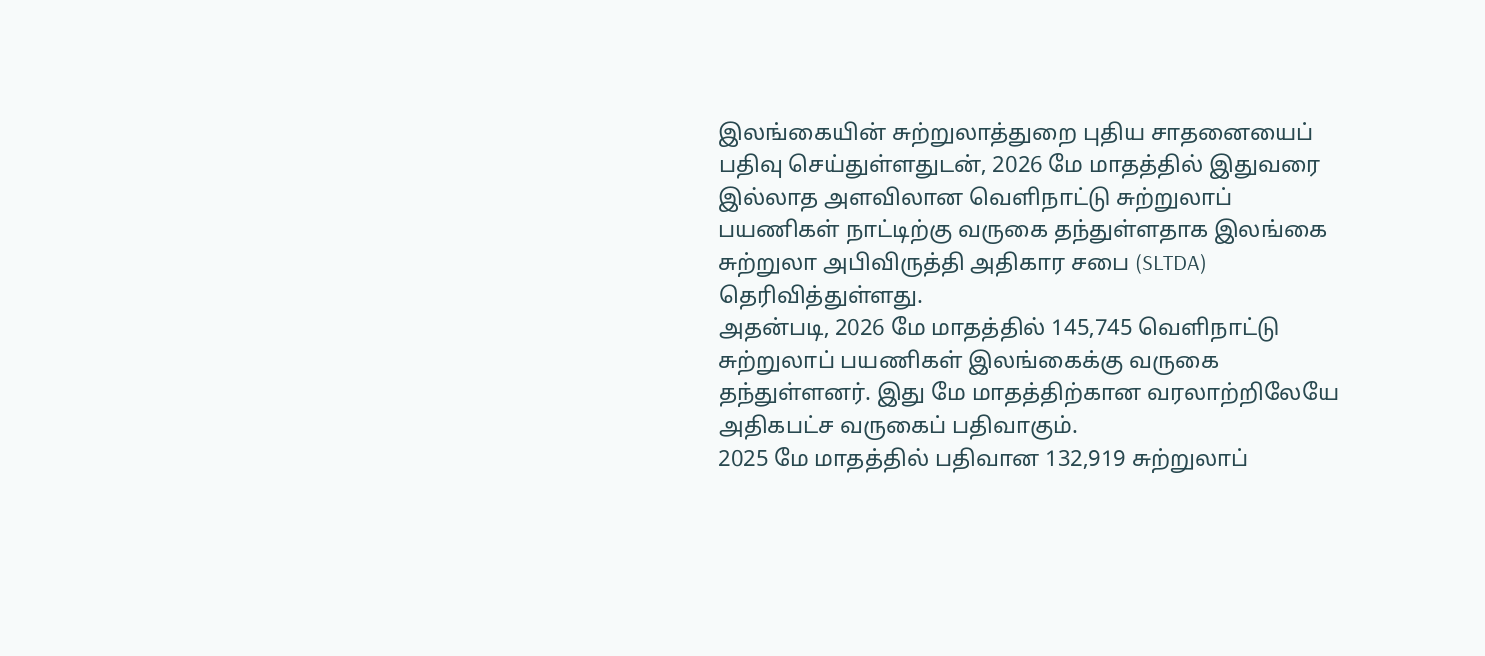இலங்கையின் சுற்றுலாத்துறை புதிய சாதனையைப் பதிவு செய்துள்ளதுடன், 2026 மே மாதத்தில் இதுவரை இல்லாத அளவிலான வெளிநாட்டு சுற்றுலாப் பயணிகள் நாட்டிற்கு வருகை தந்துள்ளதாக இலங்கை சுற்றுலா அபிவிருத்தி அதிகார சபை (SLTDA) தெரிவித்துள்ளது.
அதன்படி, 2026 மே மாதத்தில் 145,745 வெளிநாட்டு சுற்றுலாப் பயணிகள் இலங்கைக்கு வருகை தந்துள்ளனர். இது மே மாதத்திற்கான வரலாற்றிலேயே அதிகபட்ச வருகைப் பதிவாகும்.
2025 மே மாதத்தில் பதிவான 132,919 சுற்றுலாப்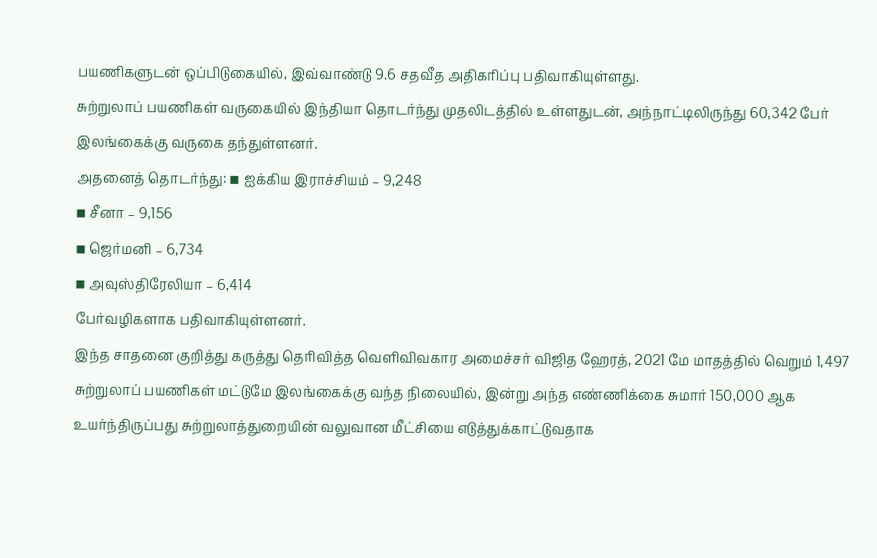பயணிகளுடன் ஒப்பிடுகையில், இவ்வாண்டு 9.6 சதவீத அதிகரிப்பு பதிவாகியுள்ளது.
சுற்றுலாப் பயணிகள் வருகையில் இந்தியா தொடர்ந்து முதலிடத்தில் உள்ளதுடன், அந்நாட்டிலிருந்து 60,342 பேர் இலங்கைக்கு வருகை தந்துள்ளனர்.
அதனைத் தொடர்ந்து: ▪ ஐக்கிய இராச்சியம் – 9,248
▪ சீனா – 9,156
▪ ஜெர்மனி – 6,734
▪ அவுஸ்திரேலியா – 6,414
பேர்வழிகளாக பதிவாகியுள்ளனர்.
இந்த சாதனை குறித்து கருத்து தெரிவித்த வெளிவிவகார அமைச்சர் விஜித ஹேரத், 2021 மே மாதத்தில் வெறும் 1,497 சுற்றுலாப் பயணிகள் மட்டுமே இலங்கைக்கு வந்த நிலையில், இன்று அந்த எண்ணிக்கை சுமார் 150,000 ஆக உயர்ந்திருப்பது சுற்றுலாத்துறையின் வலுவான மீட்சியை எடுத்துக்காட்டுவதாக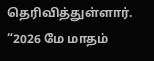தெரிவித்துள்ளார்.
“2026 மே மாதம்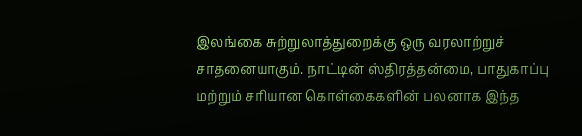இலங்கை சுற்றுலாத்துறைக்கு ஒரு வரலாற்றுச் சாதனையாகும். நாட்டின் ஸ்திரத்தன்மை, பாதுகாப்பு மற்றும் சரியான கொள்கைகளின் பலனாக இந்த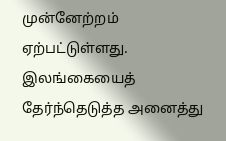முன்னேற்றம் ஏற்பட்டுள்ளது. இலங்கையைத் தேர்ந்தெடுத்த அனைத்து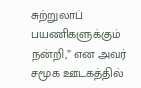சுற்றுலாப் பயணிகளுக்கும் நன்றி,” என அவர் சமூக ஊடகத்தில்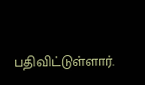பதிவிட்டுள்ளார்.